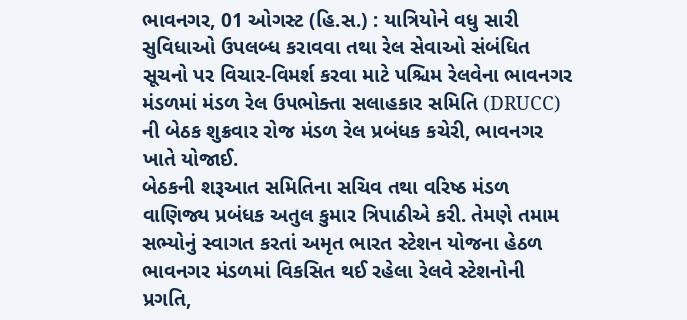ભાવનગર, 01 ઓગસ્ટ (હિ.સ.) : યાત્રિયોને વધુ સારી સુવિધાઓ ઉપલબ્ધ કરાવવા તથા રેલ સેવાઓ સંબંધિત સૂચનો પર વિચાર-વિમર્શ કરવા માટે પશ્ચિમ રેલવેના ભાવનગર મંડળમાં મંડળ રેલ ઉપભોક્તા સલાહકાર સમિતિ (DRUCC) ની બેઠક શુક્રવાર રોજ મંડળ રેલ પ્રબંધક કચેરી, ભાવનગર ખાતે યોજાઈ.
બેઠકની શરૂઆત સમિતિના સચિવ તથા વરિષ્ઠ મંડળ વાણિજ્ય પ્રબંધક અતુલ કુમાર ત્રિપાઠીએ કરી. તેમણે તમામ સભ્યોનું સ્વાગત કરતાં અમૃત ભારત સ્ટેશન યોજના હેઠળ ભાવનગર મંડળમાં વિકસિત થઈ રહેલા રેલવે સ્ટેશનોની પ્રગતિ,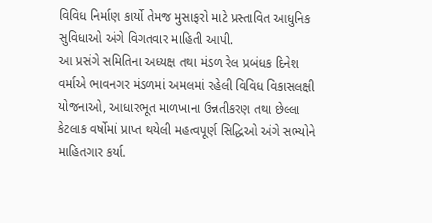વિવિધ નિર્માણ કાર્યો તેમજ મુસાફરો માટે પ્રસ્તાવિત આધુનિક સુવિધાઓ અંગે વિગતવાર માહિતી આપી.
આ પ્રસંગે સમિતિના અધ્યક્ષ તથા મંડળ રેલ પ્રબંધક દિનેશ વર્માએ ભાવનગર મંડળમાં અમલમાં રહેલી વિવિધ વિકાસલક્ષી યોજનાઓ, આધારભૂત માળખાના ઉન્નતીકરણ તથા છેલ્લા કેટલાક વર્ષોમાં પ્રાપ્ત થયેલી મહત્વપૂર્ણ સિદ્ધિઓ અંગે સભ્યોને માહિતગાર કર્યા.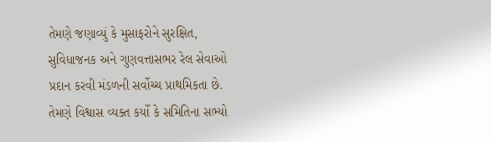તેમણે જણાવ્યું કે મુસાફરોને સુરક્ષિત, સુવિધાજનક અને ગુણવત્તાસભર રેલ સેવાઓ પ્રદાન કરવી મંડળની સર્વોચ્ચ પ્રાથમિકતા છે. તેમણે વિશ્વાસ વ્યક્ત કર્યો કે સમિતિના સભ્યો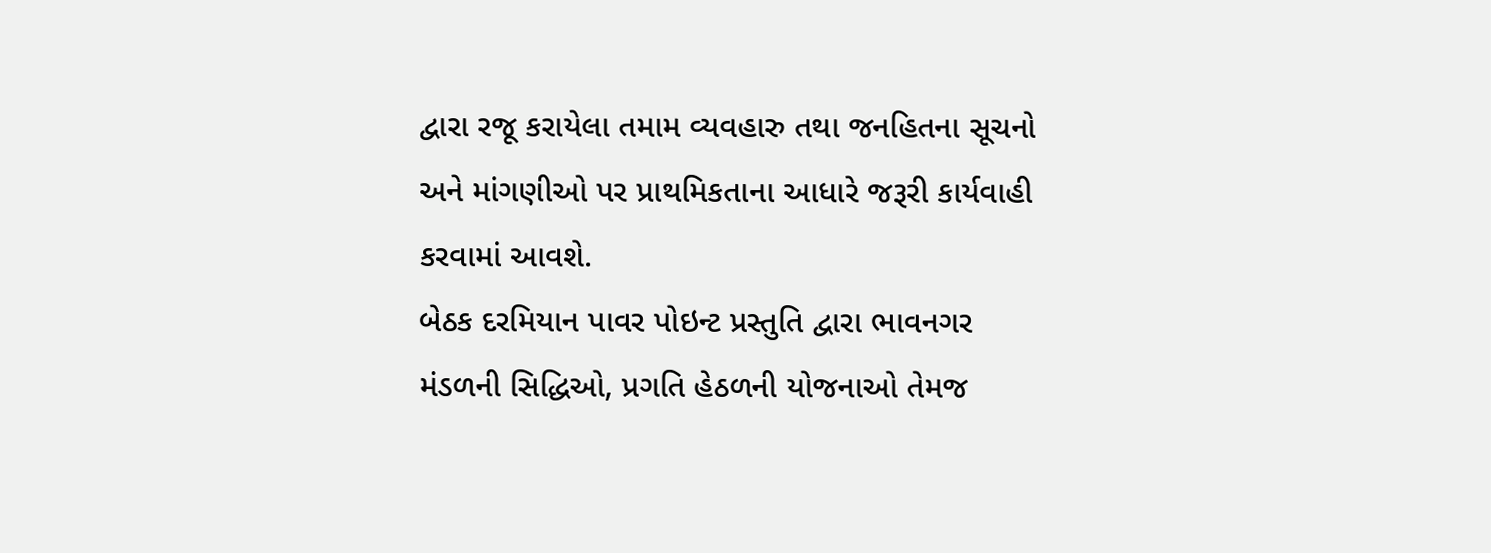દ્વારા રજૂ કરાયેલા તમામ વ્યવહારુ તથા જનહિતના સૂચનો અને માંગણીઓ પર પ્રાથમિકતાના આધારે જરૂરી કાર્યવાહી કરવામાં આવશે.
બેઠક દરમિયાન પાવર પોઇન્ટ પ્રસ્તુતિ દ્વારા ભાવનગર મંડળની સિદ્ધિઓ, પ્રગતિ હેઠળની યોજનાઓ તેમજ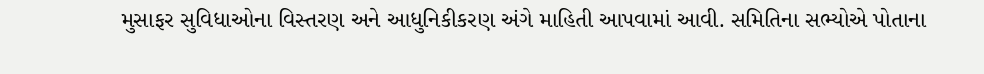મુસાફર સુવિધાઓના વિસ્તરણ અને આધુનિકીકરણ અંગે માહિતી આપવામાં આવી. સમિતિના સભ્યોએ પોતાના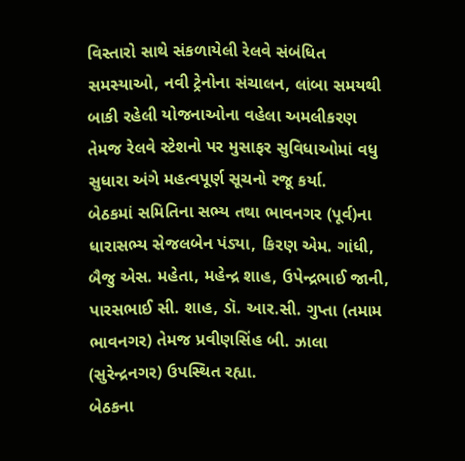વિસ્તારો સાથે સંકળાયેલી રેલવે સંબંધિત સમસ્યાઓ, નવી ટ્રેનોના સંચાલન, લાંબા સમયથી બાકી રહેલી યોજનાઓના વહેલા અમલીકરણ તેમજ રેલવે સ્ટેશનો પર મુસાફર સુવિધાઓમાં વધુ સુધારા અંગે મહત્વપૂર્ણ સૂચનો રજૂ કર્યા.
બેઠકમાં સમિતિના સભ્ય તથા ભાવનગર (પૂર્વ)ના ધારાસભ્ય સેજલબેન પંડ્યા, કિરણ એમ. ગાંધી, બૈજુ એસ. મહેતા, મહેન્દ્ર શાહ, ઉપેન્દ્રભાઈ જાની, પારસભાઈ સી. શાહ, ડૉ. આર.સી. ગુપ્તા (તમામ ભાવનગર) તેમજ પ્રવીણસિંહ બી. ઝાલા (સુરેન્દ્રનગર) ઉપસ્થિત રહ્યા.
બેઠકના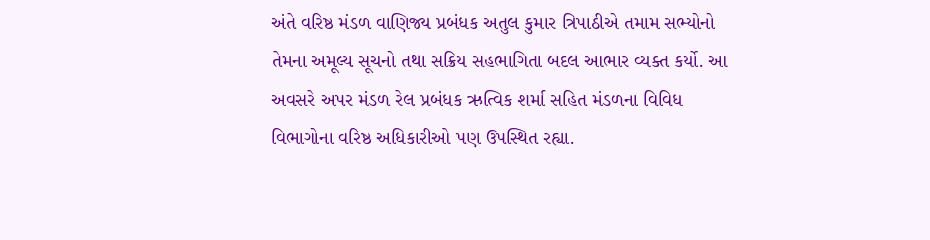અંતે વરિષ્ઠ મંડળ વાણિજ્ય પ્રબંધક અતુલ કુમાર ત્રિપાઠીએ તમામ સભ્યોનો તેમના અમૂલ્ય સૂચનો તથા સક્રિય સહભાગિતા બદલ આભાર વ્યક્ત કર્યો. આ અવસરે અપર મંડળ રેલ પ્રબંધક ઋત્વિક શર્મા સહિત મંડળના વિવિધ વિભાગોના વરિષ્ઠ અધિકારીઓ પણ ઉપસ્થિત રહ્યા.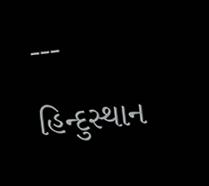---
હિન્દુસ્થાન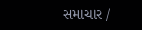સમાચાર /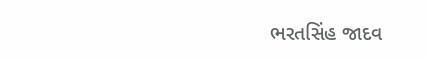ભરતસિંહ જાદવ